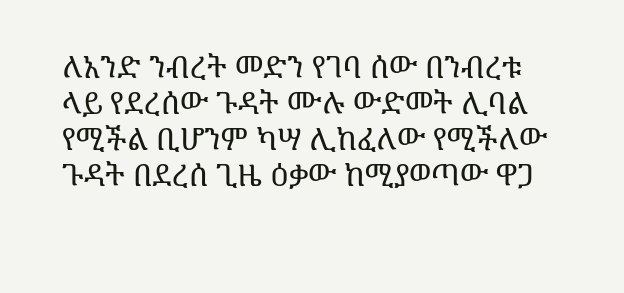ለአንድ ንብረት መድን የገባ ሰው በንብረቱ ላይ የደረሰው ጉዳት ሙሉ ውድመት ሊባል የሚችል ቢሆንም ካሣ ሊከፈለው የሚችለው ጉዳት በደረሰ ጊዜ ዕቃው ከሚያወጣው ዋጋ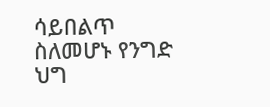ሳይበልጥ ስለመሆኑ የንግድ ህግ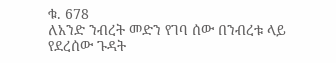ቁ. 678
ለአንድ ንብረት መድን የገባ ሰው በንብረቱ ላይ የደረሰው ጉዳት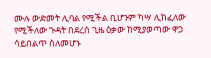ሙሉ ውድመት ሊባል የሚችል ቢሆንም ካሣ ሊከፈለው የሚችለው ጉዳት በደረሰ ጊዜ ዕቃው ከሚያወጣው ዋጋ ሳይበልጥ ስለመሆኑ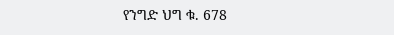የንግድ ህግ ቁ. 678